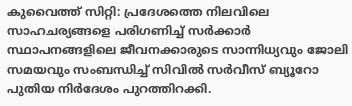കുവൈത്ത് സിറ്റി: പ്രദേശത്തെ നിലവിലെ സാഹചര്യങ്ങളെ പരിഗണിച്ച് സർക്കാർ സ്ഥാപനങ്ങളിലെ ജീവനക്കാരുടെ സാന്നിധ്യവും ജോലി സമയവും സംബന്ധിച്ച് സിവിൽ സർവീസ് ബ്യൂറോ പുതിയ നിർദേശം പുറത്തിറക്കി.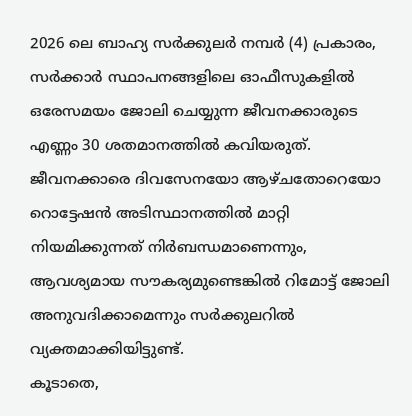2026 ലെ ബാഹ്യ സർക്കുലർ നമ്പർ (4) പ്രകാരം, സർക്കാർ സ്ഥാപനങ്ങളിലെ ഓഫീസുകളിൽ ഒരേസമയം ജോലി ചെയ്യുന്ന ജീവനക്കാരുടെ എണ്ണം 30 ശതമാനത്തിൽ കവിയരുത്. ജീവനക്കാരെ ദിവസേനയോ ആഴ്ചതോറെയോ റൊട്ടേഷൻ അടിസ്ഥാനത്തിൽ മാറ്റി നിയമിക്കുന്നത് നിർബന്ധമാണെന്നും, ആവശ്യമായ സൗകര്യമുണ്ടെങ്കിൽ റിമോട്ട് ജോലി അനുവദിക്കാമെന്നും സർക്കുലറിൽ വ്യക്തമാക്കിയിട്ടുണ്ട്.
കൂടാതെ,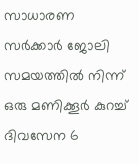സാധാരണ സർക്കാർ ജോലി സമയത്തിൽ നിന്ന് ഒരു മണിക്കൂർ കുറച്ച് ദിവസേന 6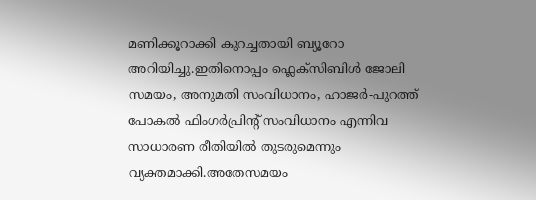മണിക്കൂറാക്കി കുറച്ചതായി ബ്യൂറോ അറിയിച്ചു.ഇതിനൊപ്പം ഫ്ലെക്സിബിൾ ജോലി സമയം, അനുമതി സംവിധാനം, ഹാജർ-പുറത്ത് പോകൽ ഫിംഗർപ്രിന്റ് സംവിധാനം എന്നിവ സാധാരണ രീതിയിൽ തുടരുമെന്നും വ്യക്തമാക്കി.അതേസമയം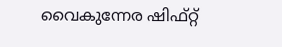വൈകുന്നേര ഷിഫ്റ്റ്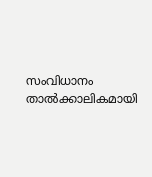സംവിധാനം താൽക്കാലികമായി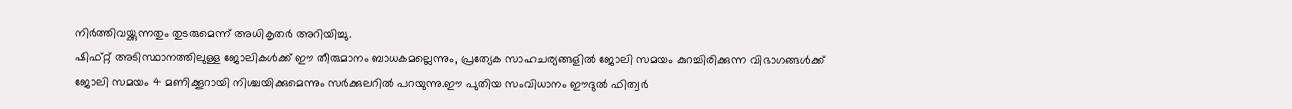നിർത്തിവയ്ക്കുന്നതും തുടരുമെന്ന് അധികൃതർ അറിയിച്ചു.
ഷിഫ്റ്റ് അടിസ്ഥാനത്തിലുള്ള ജോലികൾക്ക് ഈ തീരുമാനം ബാധകമല്ലെന്നും, പ്രത്യേക സാഹചര്യങ്ങളിൽ ജോലി സമയം കുറച്ചിരിക്കുന്ന വിഭാഗങ്ങൾക്ക് ജോലി സമയം 4 മണിക്കൂറായി നിശ്ചയിക്കുമെന്നും സർക്കുലറിൽ പറയുന്നു.ഈ പുതിയ സംവിധാനം ഈദുൽ ഫിത്വർ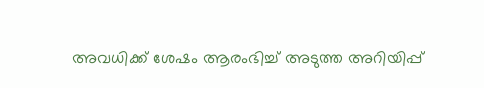അവധിക്ക് ശേഷം ആരംഭിച്ച് അടുത്ത അറിയിപ്പ്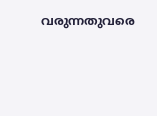വരുന്നതുവരെ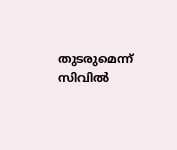തുടരുമെന്ന് സിവിൽ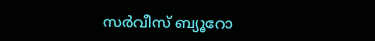സർവീസ് ബ്യൂറോ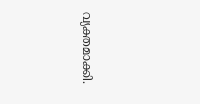വ്യക്തമാക്കി.